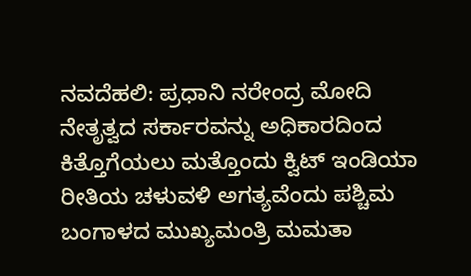ನವದೆಹಲಿ: ಪ್ರಧಾನಿ ನರೇಂದ್ರ ಮೋದಿ ನೇತೃತ್ವದ ಸರ್ಕಾರವನ್ನು ಅಧಿಕಾರದಿಂದ ಕಿತ್ತೊಗೆಯಲು ಮತ್ತೊಂದು ಕ್ವಿಟ್ ಇಂಡಿಯಾ ರೀತಿಯ ಚಳುವಳಿ ಅಗತ್ಯವೆಂದು ಪಶ್ಚಿಮ ಬಂಗಾಳದ ಮುಖ್ಯಮಂತ್ರಿ ಮಮತಾ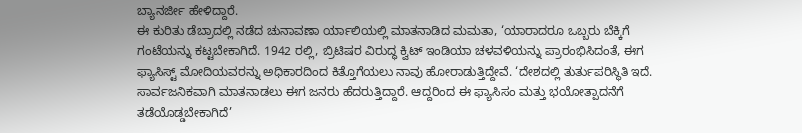ಬ್ಯಾನರ್ಜೀ ಹೇಳಿದ್ದಾರೆ.
ಈ ಕುರಿತು ಡೆಬ್ರಾದಲ್ಲಿ ನಡೆದ ಚುನಾವಣಾ ರ್ಯಾಲಿಯಲ್ಲಿ ಮಾತನಾಡಿದ ಮಮತಾ, ‘ಯಾರಾದರೂ ಒಬ್ಬರು ಬೆಕ್ಕಿಗೆ ಗಂಟೆಯನ್ನು ಕಟ್ಟಬೇಕಾಗಿದೆ. 1942 ರಲ್ಲಿ, ಬ್ರಿಟಿಷರ ವಿರುದ್ಧ ಕ್ವಿಟ್ ಇಂಡಿಯಾ ಚಳವಳಿಯನ್ನು ಪ್ರಾರಂಭಿಸಿದಂತೆ, ಈಗ ಫ್ಯಾಸಿಸ್ಟ್ ಮೋದಿಯವರನ್ನು ಅಧಿಕಾರದಿಂದ ಕಿತ್ತೊಗೆಯಲು ನಾವು ಹೋರಾಡುತ್ತಿದ್ದೇವೆ. ‘ದೇಶದಲ್ಲಿ ತುರ್ತುಪರಿಸ್ಥಿತಿ ಇದೆ. ಸಾರ್ವಜನಿಕವಾಗಿ ಮಾತನಾಡಲು ಈಗ ಜನರು ಹೆದರುತ್ತಿದ್ದಾರೆ. ಆದ್ದರಿಂದ ಈ ಫ್ಯಾಸಿಸಂ ಮತ್ತು ಭಯೋತ್ಪಾದನೆಗೆ ತಡೆಯೊಡ್ಡಬೇಕಾಗಿದೆ’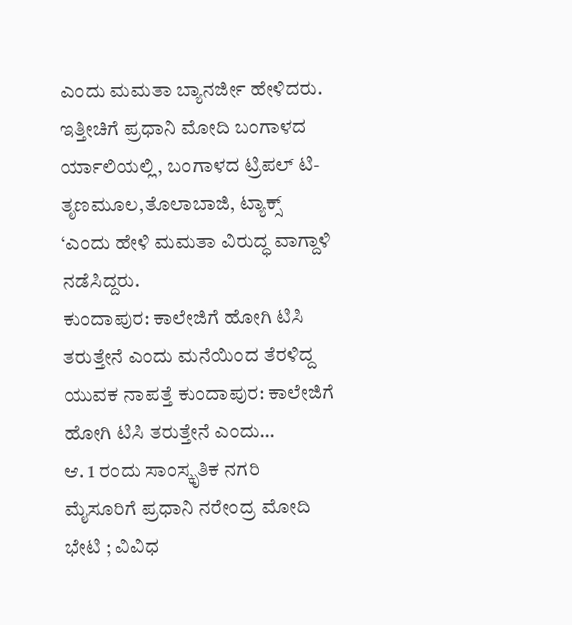ಎಂದು ಮಮತಾ ಬ್ಯಾನರ್ಜೀ ಹೇಳಿದರು.
ಇತ್ತೀಚಿಗೆ ಪ್ರಧಾನಿ ಮೋದಿ ಬಂಗಾಳದ ರ್ಯಾಲಿಯಲ್ಲಿ, ಬಂಗಾಳದ ಟ್ರಿಪಲ್ ಟಿ-ತೃಣಮೂಲ,ತೊಲಾಬಾಜಿ, ಟ್ಯಾಕ್ಸ್ ‘ಎಂದು ಹೇಳಿ ಮಮತಾ ವಿರುದ್ಧ ವಾಗ್ದಾಳಿ ನಡೆಸಿದ್ದರು.
ಕುಂದಾಪುರ: ಕಾಲೇಜಿಗೆ ಹೋಗಿ ಟಿಸಿ ತರುತ್ತೇನೆ ಎಂದು ಮನೆಯಿಂದ ತೆರಳಿದ್ದ ಯುವಕ ನಾಪತ್ತೆ ಕುಂದಾಪುರ: ಕಾಲೇಜಿಗೆ ಹೋಗಿ ಟಿಸಿ ತರುತ್ತೇನೆ ಎಂದು…
ಆ. 1 ರಂದು ಸಾಂಸ್ಕೃತಿಕ ನಗರಿ ಮೈಸೂರಿಗೆ ಪ್ರಧಾನಿ ನರೇಂದ್ರ ಮೋದಿ ಭೇಟಿ ; ವಿವಿಧ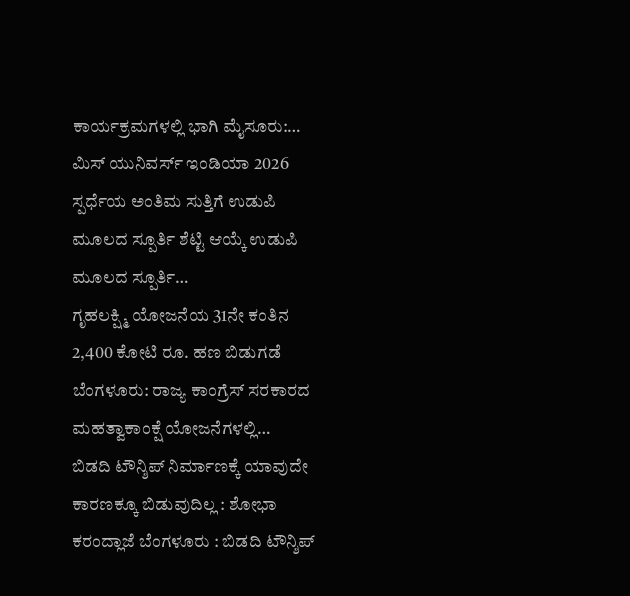ಕಾರ್ಯಕ್ರಮಗಳಲ್ಲಿ ಭಾಗಿ ಮೈಸೂರು:…
ಮಿಸ್ ಯುನಿವರ್ಸ್ ಇಂಡಿಯಾ 2026 ಸ್ಪರ್ಧೆಯ ಅಂತಿಮ ಸುತ್ತಿಗೆ ಉಡುಪಿ ಮೂಲದ ಸ್ಪೂರ್ತಿ ಶೆಟ್ಟಿ ಆಯ್ಕೆ ಉಡುಪಿ ಮೂಲದ ಸ್ಪೂರ್ತಿ…
ಗೃಹಲಕ್ಷ್ಮಿ ಯೋಜನೆಯ 31ನೇ ಕಂತಿನ 2,400 ಕೋಟಿ ರೂ. ಹಣ ಬಿಡುಗಡೆ ಬೆಂಗಳೂರು: ರಾಜ್ಯ ಕಾಂಗ್ರೆಸ್ ಸರಕಾರದ ಮಹತ್ವಾಕಾಂಕ್ಷೆ ಯೋಜನೆಗಳಲ್ಲಿ…
ಬಿಡದಿ ಟೌನ್ಶಿಪ್ ನಿರ್ಮಾಣಕ್ಕೆ ಯಾವುದೇ ಕಾರಣಕ್ಕೂ ಬಿಡುವುದಿಲ್ಲ : ಶೋಭಾ ಕರಂದ್ಲಾಜೆ ಬೆಂಗಳೂರು : ಬಿಡದಿ ಟೌನ್ಶಿಪ್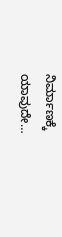ನಿರ್ಮಾಣಕ್ಕೆ ಯಾವುದೇ…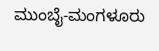ಮುಂಬೈ-ಮಂಗಳೂರು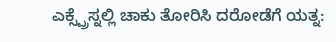ಎಕ್ಸ್ಪ್ರೆಸ್ನಲ್ಲಿ ಚಾಕು ತೋರಿಸಿ ದರೋಡೆಗೆ ಯತ್ನ: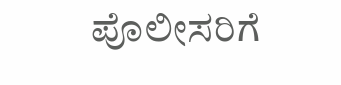ಪೊಲೀಸರಿಗೆ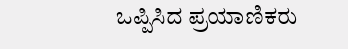ಒಪ್ಪಿಸಿದ ಪ್ರಯಾಣಿಕರು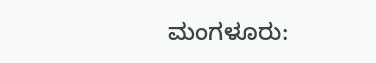ಮಂಗಳೂರು: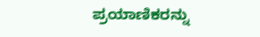ಪ್ರಯಾಣಿಕರನ್ನು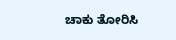ಚಾಕು ತೋರಿಸಿ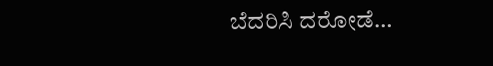ಬೆದರಿಸಿ ದರೋಡೆ…